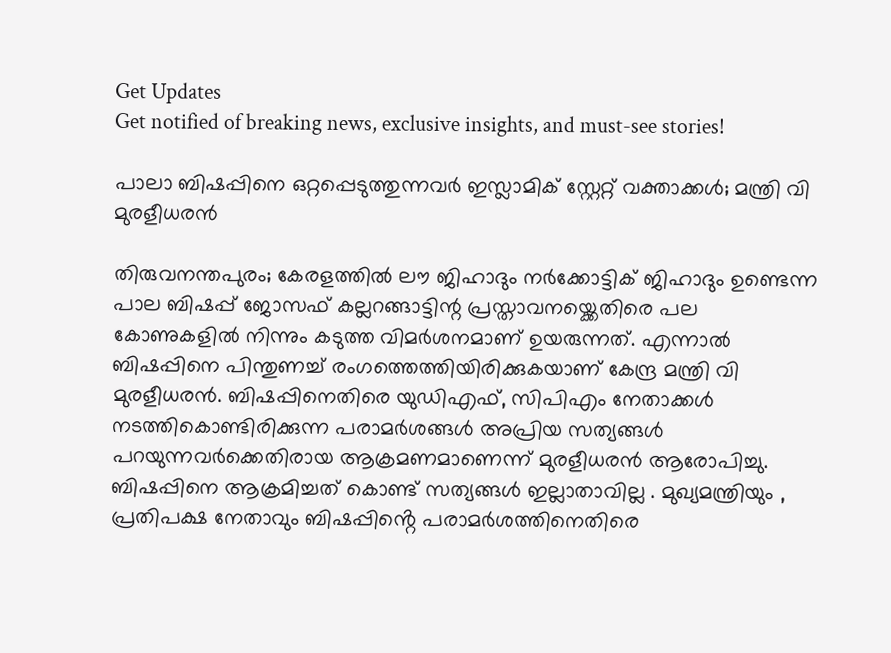Get Updates
Get notified of breaking news, exclusive insights, and must-see stories!

പാലാ ബിഷപ്പിനെ ഒറ്റപ്പെടുത്തുന്നവർ ഇസ്ലാമിക് സ്റ്റേറ്റ് വക്താക്കൾ; മന്ത്രി വി മുരളീധരൻ

തിരുവനന്തപുരം; കേരളത്തിൽ ലൗ ജിഹാദും നർക്കോട്ടിക് ജിഹാദും ഉണ്ടെന്ന പാല ബിഷപ്പ് ജോസഫ് കല്ലറങ്ങാട്ടിന്റ പ്രസ്താവനയ്ക്കെതിരെ പല കോണുകളിൽ നിന്നും കടുത്ത വിമർശനമാണ് ഉയരുന്നത്. എന്നാൽ ബിഷപ്പിനെ പിന്തുണച്ച് രംഗത്തെത്തിയിരിക്കുകയാണ് കേന്ദ്ര മന്ത്രി വി മുരളീധരൻ. ബിഷപ്പിനെതിരെ യുഡിഎഫ്, സിപിഎം നേതാക്കൾ നടത്തികൊണ്ടിരിക്കുന്ന പരാമർശങ്ങൾ അപ്രിയ സത്യങ്ങൾ പറയുന്നവർക്കെതിരായ ആക്രമണമാണെന്ന് മുരളീധരൻ ആരോപിച്ചു. ബിഷപ്പിനെ ആക്രമിച്ചത് കൊണ്ട് സത്യങ്ങൾ ഇല്ലാതാവില്ല . മുഖ്യമന്ത്രിയും , പ്രതിപക്ഷ നേതാവും ബിഷപ്പിൻ്റെ പരാമർശത്തിനെതിരെ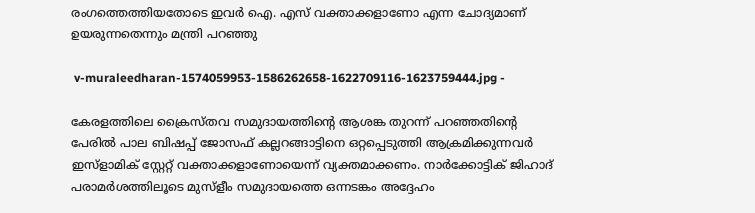രംഗത്തെത്തിയതോടെ ഇവർ ഐ. എസ് വക്താക്കളാണോ എന്ന ചോദ്യമാണ് ഉയരുന്നതെന്നും മന്ത്രി പറഞ്ഞു

 v-muraleedharan-1574059953-1586262658-1622709116-1623759444.jpg -

കേരളത്തിലെ ക്രൈസ്തവ സമുദായത്തിൻ്റെ ആശങ്ക തുറന്ന് പറഞ്ഞതിൻ്റെ പേരിൽ പാല ബിഷപ്പ് ജോസഫ് കല്ലറങ്ങാട്ടിനെ ഒറ്റപ്പെടുത്തി ആക്രമിക്കുന്നവർ ഇസ്ളാമിക് സ്റ്റേറ്റ് വക്താക്കളാണോയെന്ന് വ്യക്തമാക്കണം. നാർക്കോട്ടിക് ജിഹാദ് പരാമർശത്തിലൂടെ മുസ്ളീം സമുദായത്തെ ഒന്നടങ്കം അദ്ദേഹം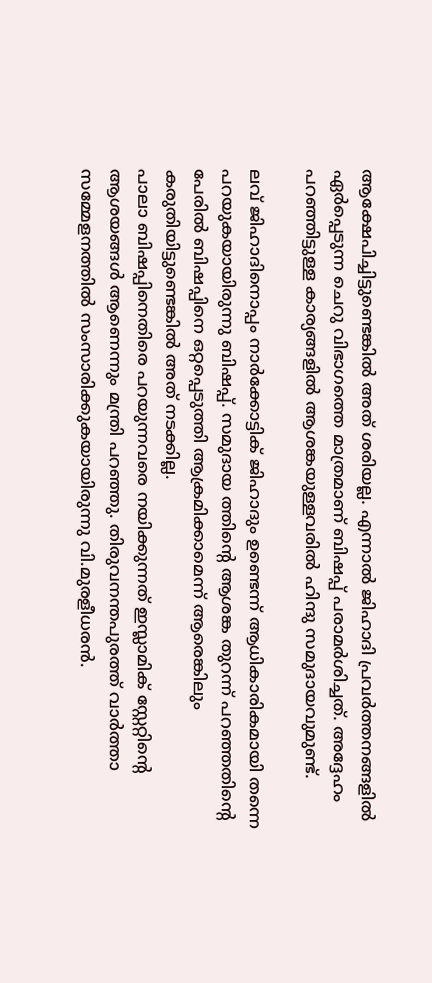ആക്ഷേപിച്ചിട്ടുണ്ടെങ്കിൽ അത് ശരിയല്ല. എന്നാൽ ജിഹാദി പ്രവർത്തനങ്ങളിൽ ഏർപ്പെടുന്ന ചെറു വിഭാഗത്തെ മാത്രമാണ് ബിഷപ്പ് പരാമർശിച്ചത്. അദ്ദേഹം പറഞ്ഞിട്ടുള്ള കാര്യങ്ങളിൽ ആശങ്കയുള്ളവരിൽ ഹിന്ദു സമുദായവുമുണ്ട്.

ലവ് ജിഹാദിനൊപ്പം നാർക്കോട്ടിക് ജിഹാദും ഉണ്ടെന്ന് ആധികാരികമായി തന്നെ പറയുകയായിരുന്നു ബിഷപ്പ്. സമുദായ ത്തിൻ്റെ ആശങ്ക തുറന്ന് പറഞ്ഞതിൻ്റെ പേരിൽ ബിഷപ്പിനെ ഒറ്റപ്പെടുത്തി ആക്രമിക്കാമെന്ന് ആരെങ്കിലും കരുതിയിട്ടുണ്ടെങ്കിൽ അത് നടക്കില്ല.
പാലാ ബിഷപ്പിനെതിരെ പറയുന്നവരെ നയിക്കുന്നത് ഇസ്ലാമിക് സ്റ്റേറ്റിൻ്റെ ആശയങ്ങൾ ആണെന്നും മന്ത്രി പറഞ്ഞു. തിരുവനന്തപുരത്ത് വാർത്താ സമ്മേളനത്തിൽ സംസാരിക്കുകയായിരുന്നു വി.മുരളീധരൻ.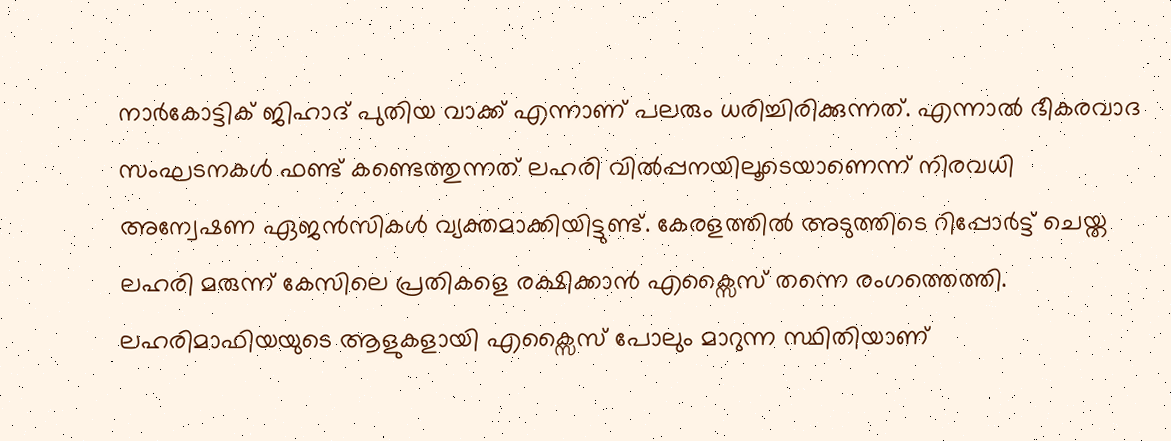നാർകോട്ടിക് ജിഹാദ് പുതിയ വാക്ക് എന്നാണ് പലരും ധരിച്ചിരിക്കുന്നത്. എന്നാൽ ഭീകരവാദ സംഘടനകൾ ഫണ്ട് കണ്ടെത്തുന്നത് ലഹരി വിൽപ്പനയിലൂടെയാണെന്ന് നിരവധി അന്വേഷണ ഏജൻസികൾ വ്യക്തമാക്കിയിട്ടുണ്ട്. കേരളത്തിൽ അടുത്തിടെ റിപ്പോർട്ട് ചെയ്ത ലഹരി മരുന്ന് കേസിലെ പ്രതികളെ രക്ഷിക്കാൻ എക്സൈസ് തന്നെ രംഗത്തെത്തി. ലഹരിമാഫിയയുടെ ആളുകളായി എക്സൈസ് പോലും മാറുന്ന സ്ഥിതിയാണ്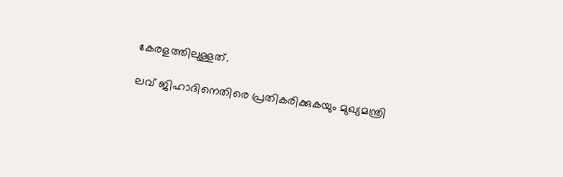കേരളത്തിലുള്ളത്.

ലവ് ജിഹാദിനെതിരെ പ്രതികരിക്കുകയും മുഖ്യമന്ത്രി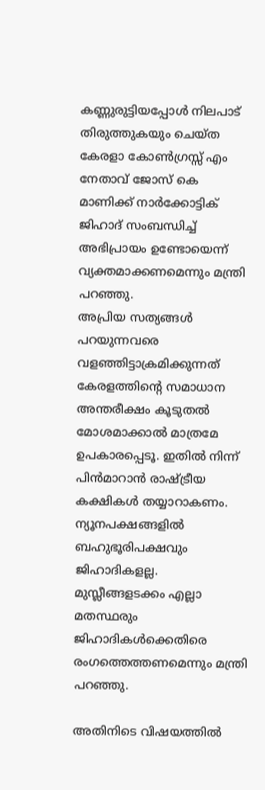കണ്ണുരുട്ടിയപ്പോൾ നിലപാട് തിരുത്തുകയും ചെയ്ത കേരളാ കോൺഗ്രസ്സ് എം നേതാവ് ജോസ് കെ മാണിക്ക് നാർക്കോട്ടിക് ജിഹാദ് സംബന്ധിച്ച് അഭിപ്രായം ഉണ്ടോയെന്ന് വ്യക്തമാക്കണമെന്നും മന്ത്രി പറഞ്ഞു.
അപ്രിയ സത്യങ്ങൾ പറയുന്നവരെ വളഞ്ഞിട്ടാക്രമിക്കുന്നത് കേരളത്തിൻ്റെ സമാധാന അന്തരീക്ഷം കൂടുതൽ മോശമാക്കാൽ മാത്രമേ ഉപകാരപ്പെടൂ. ഇതിൽ നിന്ന് പിൻമാറാൻ രാഷ്ട്രീയ കക്ഷികൾ തയ്യാറാകണം. ന്യൂനപക്ഷങ്ങളിൽ ബഹുഭൂരിപക്ഷവും ജിഹാദികളല്ല. മുസ്ലീങ്ങളടക്കം എല്ലാ മതസ്ഥരും ജിഹാദികൾക്കെതിരെ രംഗത്തെത്തണമെന്നും മന്ത്രി പറഞ്ഞു.

അതിനിടെ വിഷയത്തിൽ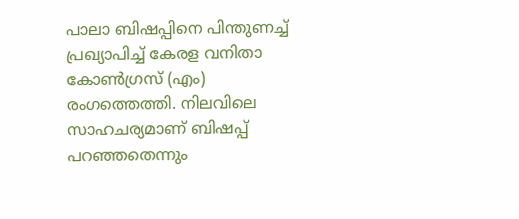പാലാ ബിഷപ്പിനെ പിന്തുണച്ച് പ്രഖ്യാപിച്ച് കേരള വനിതാ കോൺഗ്രസ് (എം) രംഗത്തെത്തി. നിലവിലെ സാഹചര്യമാണ് ബിഷപ്പ് പറഞ്ഞതെന്നും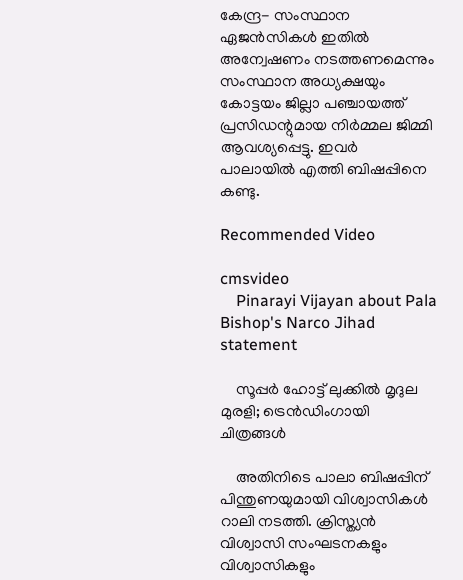കേന്ദ്ര- സംസ്ഥാന ഏജൻസികൾ ഇതില്‍ അന്വേഷണം നടത്തണമെന്നും സംസ്ഥാന അധ്യക്ഷയും കോട്ടയം ജില്ലാ പഞ്ചായത്ത് പ്രസിഡന്റുമായ നിർമ്മല ജിമ്മി ആവശ്യപ്പെട്ടു. ഇവർ പാലായിൽ എത്തി ബിഷപ്പിനെ കണ്ടു.

Recommended Video

cmsvideo
    Pinarayi Vijayan about Pala Bishop's Narco Jihad statement

    സൂപ്പര്‍ ഹോട്ട് ലുക്കില്‍ മൃദുല മുരളി; ട്രെന്‍ഡിംഗായി ചിത്രങ്ങള്‍

    അതിനിടെ പാലാ ബിഷപ്പിന് പിന്തുണയുമായി വിശ്വാസികൾ റാലി നടത്തി. ക്രിസ്ത്യൻ വിശ്വാസി സംഘടനകളും വിശ്വാസികളും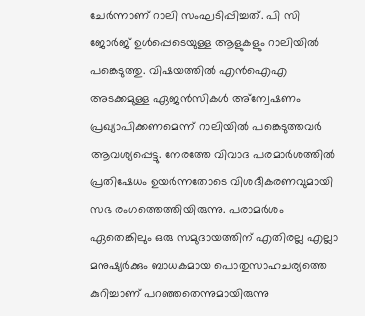ചേർന്നാണ് റാലി സംഘടിപ്പിച്ചത്. പി സി ജോർജ് ഉൾപ്പെടെയുള്ള ആളുകളും റാലിയിൽ പങ്കെടുത്തു. വിഷയത്തിൽ എൻഐഎ അടക്കമുള്ള ഏജൻസികൾ അ്ന്വേഷണം പ്രഖ്യാപിക്കണമെന്ന് റാലിയിൽ പങ്കെടുത്തവർ ആവശ്യപ്പെട്ടു. നേരത്തേ വിവാദ പരമാർശത്തിൽ പ്രതിഷേധം ഉയർന്നതോടെ വിശദീകരണവുമായി സഭ രംഗത്തെത്തിയിരുന്നു. പരാമർശം ഏതെങ്കിലും ഒരു സമുദായത്തിന് എതിരല്ല എല്ലാ മനുഷ്യർക്കും ബാധകമായ പൊതുസാഹചര്യത്തെ കുറിച്ചാണ് പറഞ്ഞതെന്നുമായിരുന്നു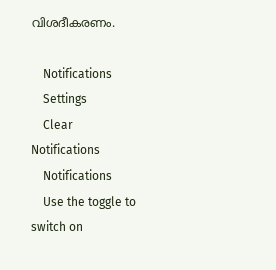വിശദീകരണം.

    Notifications
    Settings
    Clear Notifications
    Notifications
    Use the toggle to switch on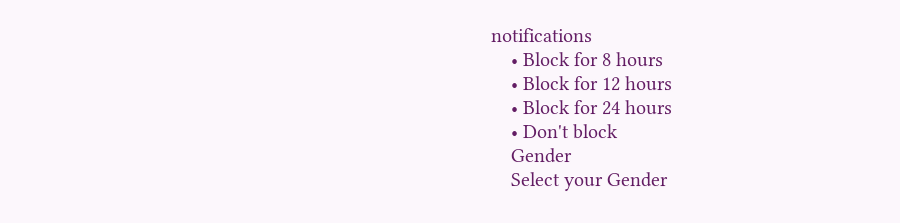notifications
    • Block for 8 hours
    • Block for 12 hours
    • Block for 24 hours
    • Don't block
    Gender
    Select your Gender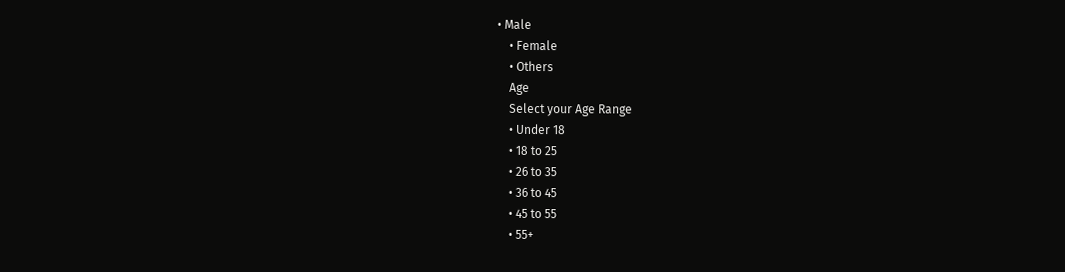• Male
    • Female
    • Others
    Age
    Select your Age Range
    • Under 18
    • 18 to 25
    • 26 to 35
    • 36 to 45
    • 45 to 55
    • 55+